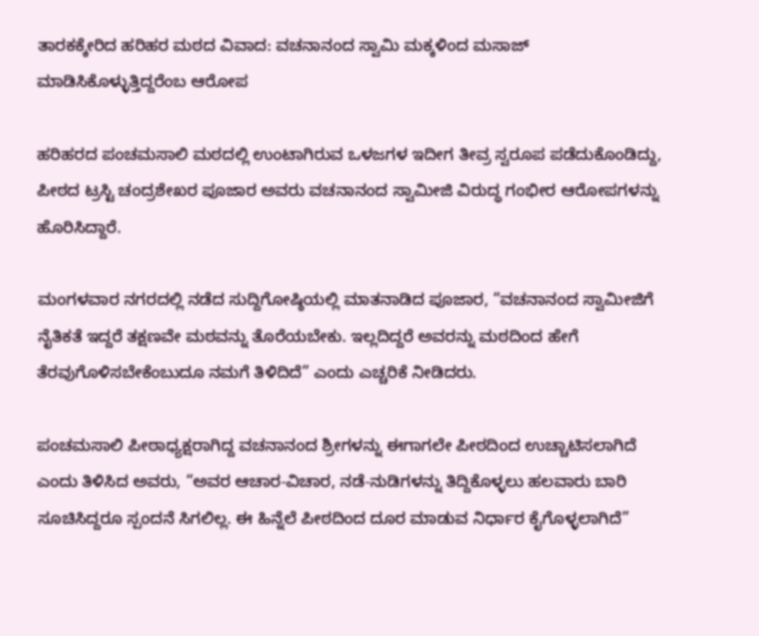ತಾರಕಕ್ಕೇರಿದ ಹರಿಹರ ಮಠದ ವಿವಾದ: ವಚನಾನಂದ ಸ್ವಾಮಿ ಮಕ್ಕಳಿಂದ ಮಸಾಜ್ ಮಾಡಿಸಿಕೊಳ್ಳುತ್ತಿದ್ದರೆಂಬ ಆರೋಪ

ಹರಿಹರದ ಪಂಚಮಸಾಲಿ ಮಠದಲ್ಲಿ ಉಂಟಾಗಿರುವ ಒಳಜಗಳ ಇದೀಗ ತೀವ್ರ ಸ್ವರೂಪ ಪಡೆದುಕೊಂಡಿದ್ದು, ಪೀಠದ ಟ್ರಸ್ಟಿ ಚಂದ್ರಶೇಖರ ಪೂಜಾರ ಅವರು ವಚನಾನಂದ ಸ್ವಾಮೀಜಿ ವಿರುದ್ಧ ಗಂಭೀರ ಆರೋಪಗಳನ್ನು ಹೊರಿಸಿದ್ದಾರೆ.

ಮಂಗಳವಾರ ನಗರದಲ್ಲಿ ನಡೆದ ಸುದ್ದಿಗೋಷ್ಠಿಯಲ್ಲಿ ಮಾತನಾಡಿದ ಪೂಜಾರ, “ವಚನಾನಂದ ಸ್ವಾಮೀಜಿಗೆ ನೈತಿಕತೆ ಇದ್ದರೆ ತಕ್ಷಣವೇ ಮಠವನ್ನು ತೊರೆಯಬೇಕು. ಇಲ್ಲದಿದ್ದರೆ ಅವರನ್ನು ಮಠದಿಂದ ಹೇಗೆ ತೆರವುಗೊಳಿಸಬೇಕೆಂಬುದೂ ನಮಗೆ ತಿಳಿದಿದೆ” ಎಂದು ಎಚ್ಚರಿಕೆ ನೀಡಿದರು.

ಪಂಚಮಸಾಲಿ ಪೀಠಾಧ್ಯಕ್ಷರಾಗಿದ್ದ ವಚನಾನಂದ ಶ್ರೀಗಳನ್ನು ಈಗಾಗಲೇ ಪೀಠದಿಂದ ಉಚ್ಚಾಟಿಸಲಾಗಿದೆ ಎಂದು ತಿಳಿಸಿದ ಅವರು, “ಅವರ ಆಚಾರ-ವಿಚಾರ, ನಡೆ-ನುಡಿಗಳನ್ನು ತಿದ್ದಿಕೊಳ್ಳಲು ಹಲವಾರು ಬಾರಿ ಸೂಚಿಸಿದ್ದರೂ ಸ್ಪಂದನೆ ಸಿಗಲಿಲ್ಲ. ಈ ಹಿನ್ನೆಲೆ ಪೀಠದಿಂದ ದೂರ ಮಾಡುವ ನಿರ್ಧಾರ ಕೈಗೊಳ್ಳಲಾಗಿದೆ”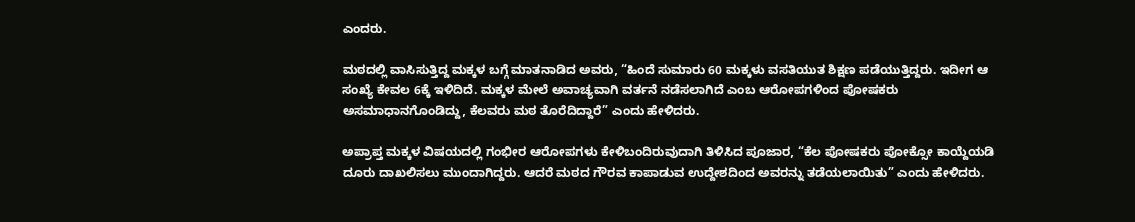ಎಂದರು.

ಮಠದಲ್ಲಿ ವಾಸಿಸುತ್ತಿದ್ದ ಮಕ್ಕಳ ಬಗ್ಗೆ ಮಾತನಾಡಿದ ಅವರು, “ಹಿಂದೆ ಸುಮಾರು 60 ಮಕ್ಕಳು ವಸತಿಯುತ ಶಿಕ್ಷಣ ಪಡೆಯುತ್ತಿದ್ದರು. ಇದೀಗ ಆ ಸಂಖ್ಯೆ ಕೇವಲ 6ಕ್ಕೆ ಇಳಿದಿದೆ. ಮಕ್ಕಳ ಮೇಲೆ ಅವಾಚ್ಯವಾಗಿ ವರ್ತನೆ ನಡೆಸಲಾಗಿದೆ ಎಂಬ ಆರೋಪಗಳಿಂದ ಪೋಷಕರು ಅಸಮಾಧಾನಗೊಂಡಿದ್ದು, ಕೆಲವರು ಮಠ ತೊರೆದಿದ್ದಾರೆ” ಎಂದು ಹೇಳಿದರು.

ಅಪ್ರಾಪ್ತ ಮಕ್ಕಳ ವಿಷಯದಲ್ಲಿ ಗಂಭೀರ ಆರೋಪಗಳು ಕೇಳಿಬಂದಿರುವುದಾಗಿ ತಿಳಿಸಿದ ಪೂಜಾರ, “ಕೆಲ ಪೋಷಕರು ಪೋಕ್ಸೋ ಕಾಯ್ದೆಯಡಿ ದೂರು ದಾಖಲಿಸಲು ಮುಂದಾಗಿದ್ದರು. ಆದರೆ ಮಠದ ಗೌರವ ಕಾಪಾಡುವ ಉದ್ದೇಶದಿಂದ ಅವರನ್ನು ತಡೆಯಲಾಯಿತು” ಎಂದು ಹೇಳಿದರು.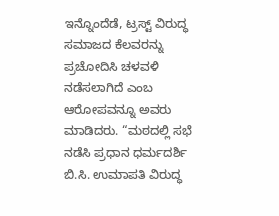ಇನ್ನೊಂದೆಡೆ, ಟ್ರಸ್ಟ್ ವಿರುದ್ಧ ಸಮಾಜದ ಕೆಲವರನ್ನು ಪ್ರಚೋದಿಸಿ ಚಳವಳಿ ನಡೆಸಲಾಗಿದೆ ಎಂಬ ಆರೋಪವನ್ನೂ ಅವರು ಮಾಡಿದರು. “ಮಠದಲ್ಲಿ ಸಭೆ ನಡೆಸಿ ಪ್ರಧಾನ ಧರ್ಮದರ್ಶಿ ಬಿ.ಸಿ. ಉಮಾಪತಿ ವಿರುದ್ಧ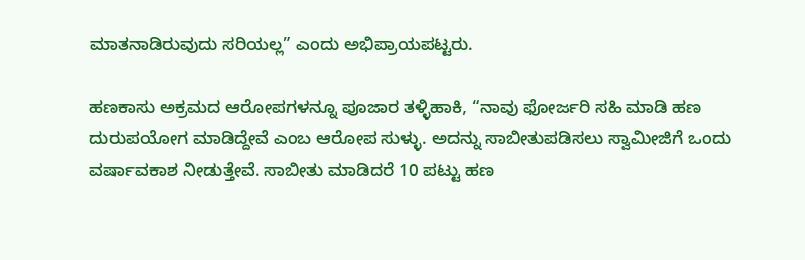ಮಾತನಾಡಿರುವುದು ಸರಿಯಲ್ಲ” ಎಂದು ಅಭಿಪ್ರಾಯಪಟ್ಟರು.

ಹಣಕಾಸು ಅಕ್ರಮದ ಆರೋಪಗಳನ್ನೂ ಪೂಜಾರ ತಳ್ಳಿಹಾಕಿ, “ನಾವು ಫೋರ್ಜರಿ ಸಹಿ ಮಾಡಿ ಹಣ ದುರುಪಯೋಗ ಮಾಡಿದ್ದೇವೆ ಎಂಬ ಆರೋಪ ಸುಳ್ಳು. ಅದನ್ನು ಸಾಬೀತುಪಡಿಸಲು ಸ್ವಾಮೀಜಿಗೆ ಒಂದು ವರ್ಷಾವಕಾಶ ನೀಡುತ್ತೇವೆ. ಸಾಬೀತು ಮಾಡಿದರೆ 10 ಪಟ್ಟು ಹಣ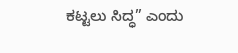ಕಟ್ಟಲು ಸಿದ್ಧ” ಎಂದು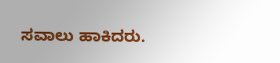ಸವಾಲು ಹಾಕಿದರು.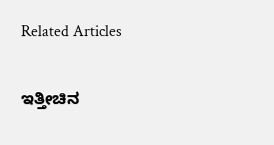Related Articles

ಇತ್ತೀಚಿನ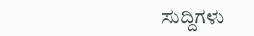ಸುದ್ದಿಗಳು